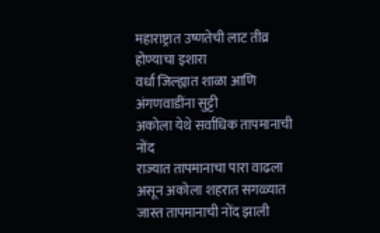महाराष्ट्रात उष्णतेची लाट तीव्र होण्याचा इशारा
वर्धा जिल्ह्यात शाळा आणि अंगणवाडींना सुट्टी
अकोला येथे सर्वाधिक तापमानाची नोंद
राज्यात तापमानाचा पारा वाढला असून अकोला शहरात सगळ्यात जास्त तापमानाची नोंद झाली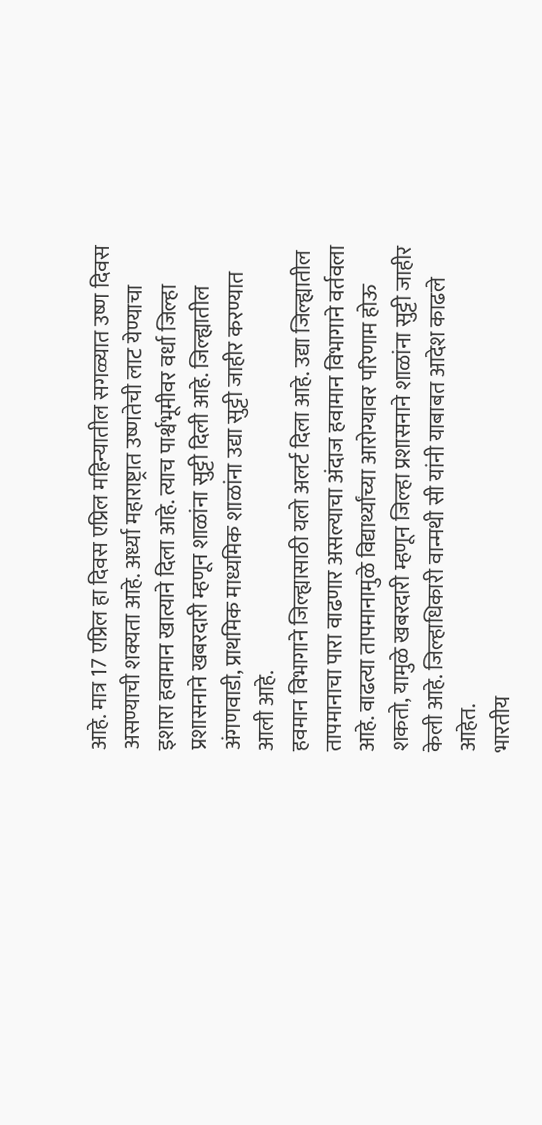आहे. मात्र 17 एप्रिल हा दिवस एप्रिल महिन्यातील सगळ्यात उष्ण दिवस असण्याची शक्यता आहे. अर्ध्या महाराष्ट्रात उष्णतेची लाट येण्याचा इशारा हवामान खात्याने दिला आहे. त्याच पार्श्वभूमीवर वर्धा जिल्हा प्रशासनाने खबरदारी म्हणून शाळांना सुट्टी दिली आहे. जिल्ह्यातील अंगणवाडी, प्राथमिक माध्यमिक शाळांना उद्या सुट्टी जाहीर करण्यात आली आहे.
हवमान विभागाने जिल्ह्यासाठी यलो अलर्ट दिला आहे. उद्या जिल्ह्यातील तापमानाचा पारा वाढणार असल्याचा अंदाज हवामान विभागाने वर्तवला आहे. वाढत्या तापमानामुळे विद्यार्थ्यांच्या आरोग्यावर परिणाम होऊ शकतो, यामुळे खबरदारी म्हणून जिल्हा प्रशासनाने शाळांना सुट्टी जाहीर केली आहे. जिल्हाधिकारी वान्मथी सी यांनी याबाबत आदेश काढले आहेत.
भारतीय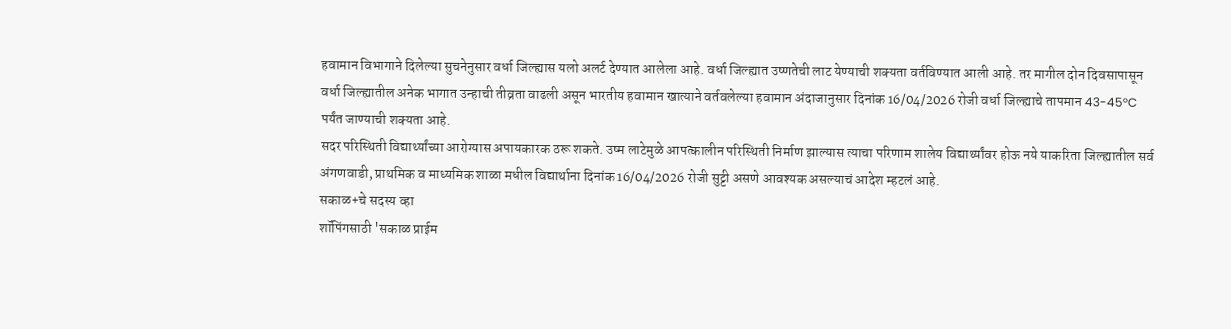हवामान विभागाने दिलेल्या सुचनेनुसार वर्धा जिल्ह्यास यलो अलर्ट देण्यात आलेला आहे. वर्धा जिल्ह्यात उष्णतेची लाट येण्याची शक्यता वर्तविण्यात आली आहे. तर मागील दोन दिवसापासून वर्धा जिल्ह्यातील अनेक भागात उन्हाची तीव्रता वाढली असून भारतीय हवामान खात्याने वर्तवलेल्या हवामान अंदाजानुसार दिनांक 16/04/2026 रोजी वर्धा जिल्ह्याचे तापमान 43-45°C पर्यंत जाण्याची शक्यता आहे.
सदर परिस्थिती विद्यार्थ्यांच्या आरोग्यास अपायकारक ठरू शकते. उष्म लाटेमुळे आपत्कालीन परिस्थिती निर्माण झाल्यास त्याचा परिणाम शालेय विद्यार्थ्यांवर होऊ नये याकरिता जिल्ह्यातील सर्व अंगणवाडी, प्राथमिक व माध्यमिक शाळा मधील विद्यार्थाना दिनांक 16/04/2026 रोजी सुट्टी असणे आवश्यक असल्याचं आदेश म्हटलं आहे.
सकाळ+चे सदस्य व्हा
शॉपिंगसाठी 'सकाळ प्राईम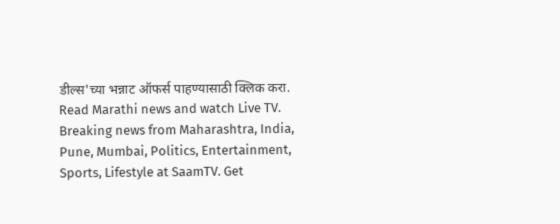डील्स'च्या भन्नाट ऑफर्स पाहण्यासाठी क्लिक करा.
Read Marathi news and watch Live TV. Breaking news from Maharashtra, India, Pune, Mumbai, Politics, Entertainment, Sports, Lifestyle at SaamTV. Get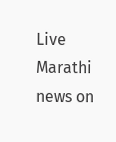Live Marathi news on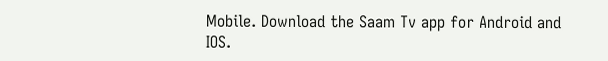Mobile. Download the Saam Tv app for Android and IOS.